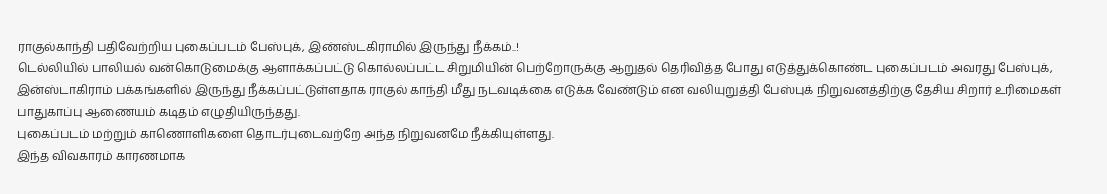ராகுல்காந்தி பதிவேற்றிய புகைப்படம் பேஸ்புக், இண்ஸ்டகிராமில் இருந்து நீக்கம்..!
டெல்லியில் பாலியல் வன்கொடுமைக்கு ஆளாக்கப்பட்டு கொல்லப்பட்ட சிறுமியின் பெற்றோருக்கு ஆறுதல் தெரிவித்த போது எடுத்துக்கொண்ட புகைப்படம் அவரது பேஸ்புக், இன்ஸ்டாகிராம் பக்கங்களில் இருந்து நீக்கப்பட்டுள்ளதாக ராகுல் காந்தி மீது நடவடிக்கை எடுக்க வேண்டும் என வலியுறுத்தி பேஸ்புக் நிறுவனத்திற்கு தேசிய சிறார் உரிமைகள் பாதுகாப்பு ஆணையம் கடிதம் எழுதியிருந்தது.
புகைப்படம் மற்றும் காணொளிகளை தொடர்புடைவற்றே அந்த நிறுவனமே நீக்கியுள்ளது.
இந்த விவகாரம் காரணமாக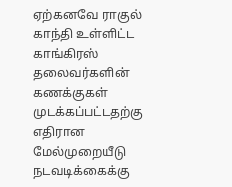ஏற்கனவே ராகுல் காந்தி உள்ளிட்ட காங்கிரஸ் தலைவர்களின் கணக்குகள் முடக்கப்பட்டதற்கு எதிரான மேல்முறையீடு நடவடிக்கைக்கு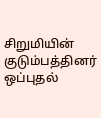சிறுமியின் குடும்பத்தினர் ஒப்புதல்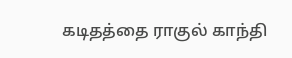கடிதத்தை ராகுல் காந்தி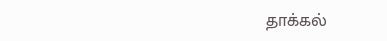தாக்கல்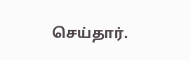செய்தார்.